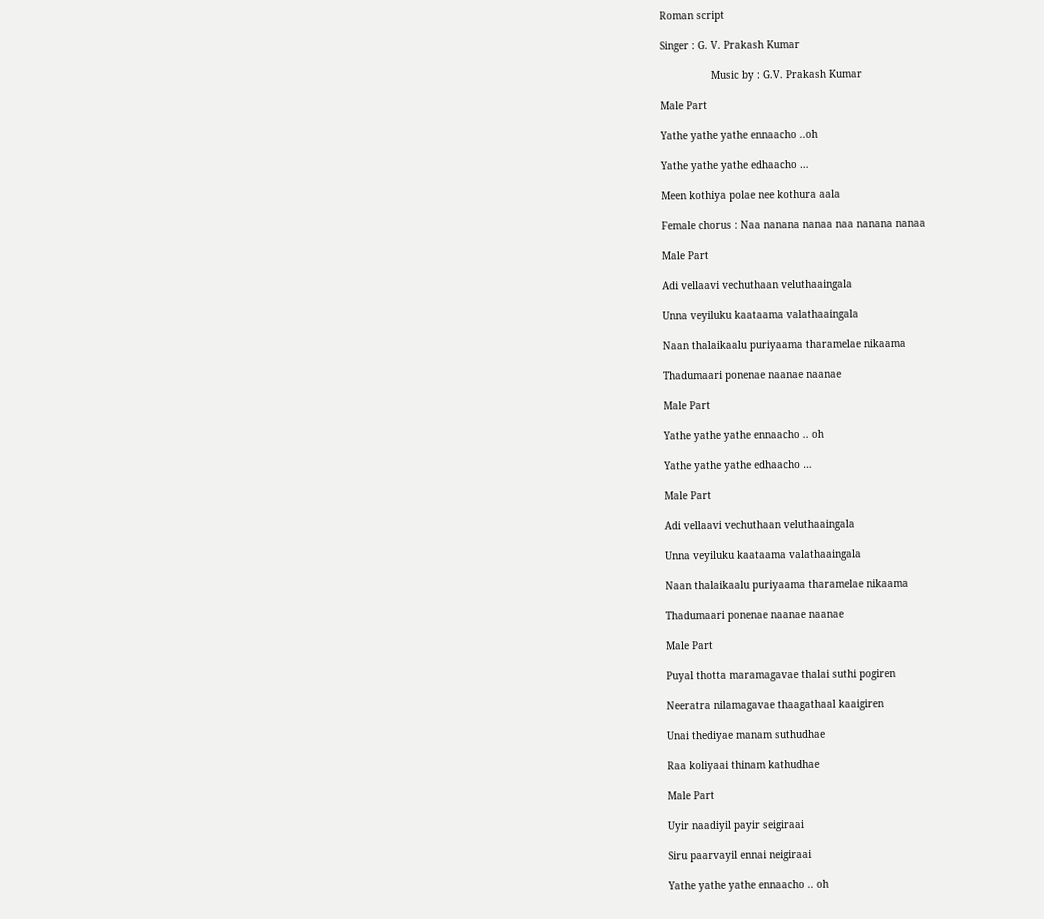Roman script

Singer : G. V. Prakash Kumar

                 Music by : G.V. Prakash Kumar

Male Part

Yathe yathe yathe ennaacho ..oh

Yathe yathe yathe edhaacho …

Meen kothiya polae nee kothura aala

Female chorus : Naa nanana nanaa naa nanana nanaa

Male Part

Adi vellaavi vechuthaan veluthaaingala

Unna veyiluku kaataama valathaaingala

Naan thalaikaalu puriyaama tharamelae nikaama

Thadumaari ponenae naanae naanae

Male Part

Yathe yathe yathe ennaacho .. oh

Yathe yathe yathe edhaacho …

Male Part

Adi vellaavi vechuthaan veluthaaingala

Unna veyiluku kaataama valathaaingala

Naan thalaikaalu puriyaama tharamelae nikaama

Thadumaari ponenae naanae naanae

Male Part

Puyal thotta maramagavae thalai suthi pogiren

Neeratra nilamagavae thaagathaal kaaigiren

Unai thediyae manam suthudhae

Raa koliyaai thinam kathudhae

Male Part

Uyir naadiyil payir seigiraai

Siru paarvayil ennai neigiraai

Yathe yathe yathe ennaacho .. oh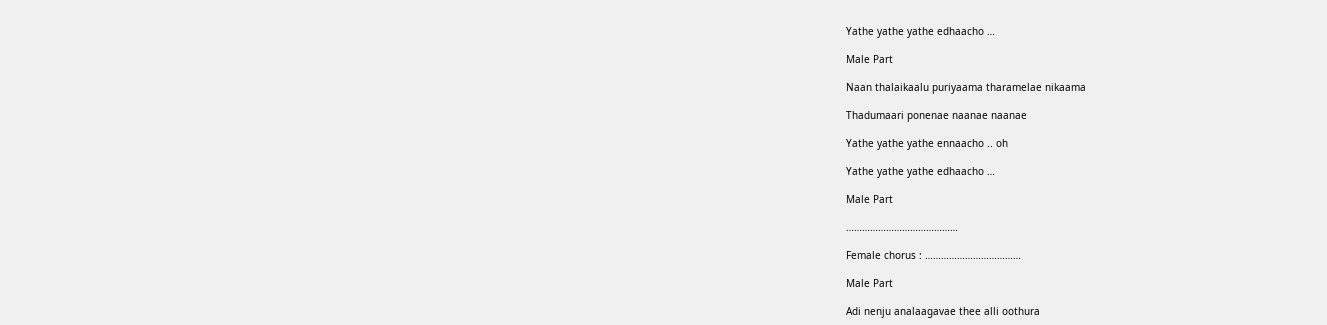Yathe yathe yathe edhaacho …

Male Part

Naan thalaikaalu puriyaama tharamelae nikaama

Thadumaari ponenae naanae naanae

Yathe yathe yathe ennaacho .. oh

Yathe yathe yathe edhaacho …

Male Part

……………………………………

Female chorus : ………………………………

Male Part

Adi nenju analaagavae thee alli oothura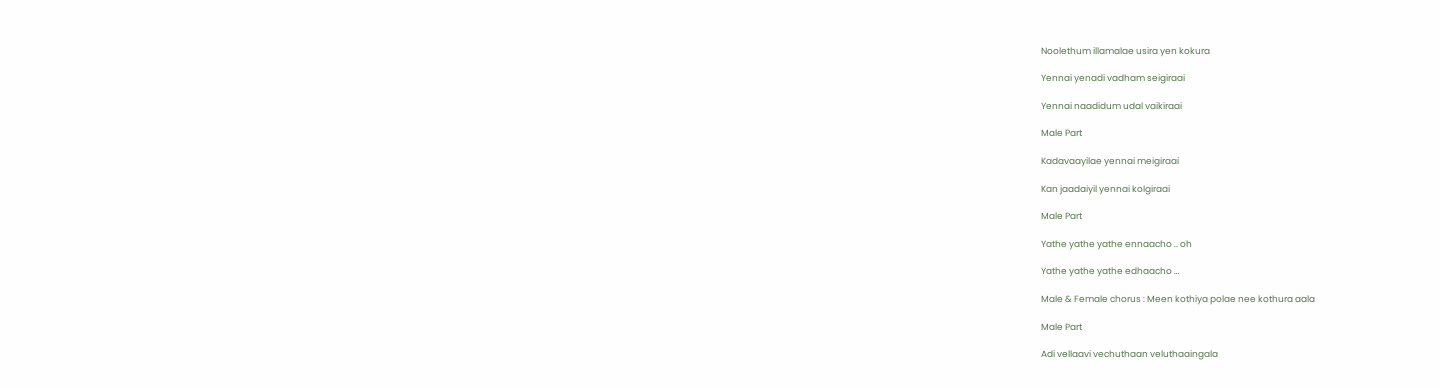Noolethum illamalae usira yen kokura

Yennai yenadi vadham seigiraai

Yennai naadidum udal vaikiraai

Male Part

Kadavaayilae yennai meigiraai

Kan jaadaiyil yennai kolgiraai

Male Part

Yathe yathe yathe ennaacho .. oh

Yathe yathe yathe edhaacho …

Male & Female chorus : Meen kothiya polae nee kothura aala

Male Part

Adi vellaavi vechuthaan veluthaaingala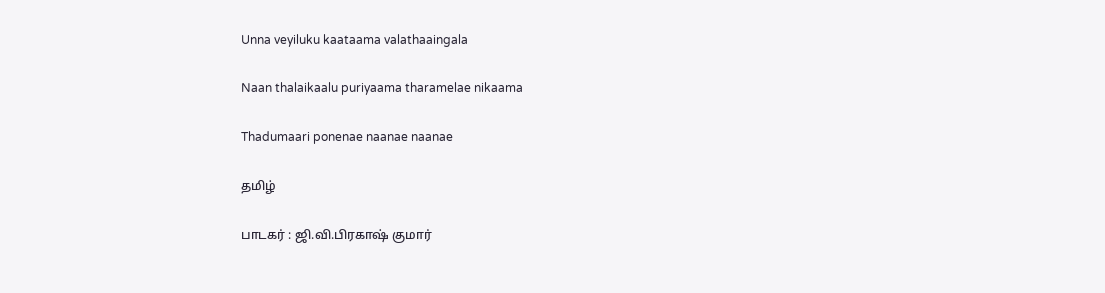Unna veyiluku kaataama valathaaingala

Naan thalaikaalu puriyaama tharamelae nikaama

Thadumaari ponenae naanae naanae

தமிழ்

பாடகர் : ஜி.வி.பிரகாஷ் குமார்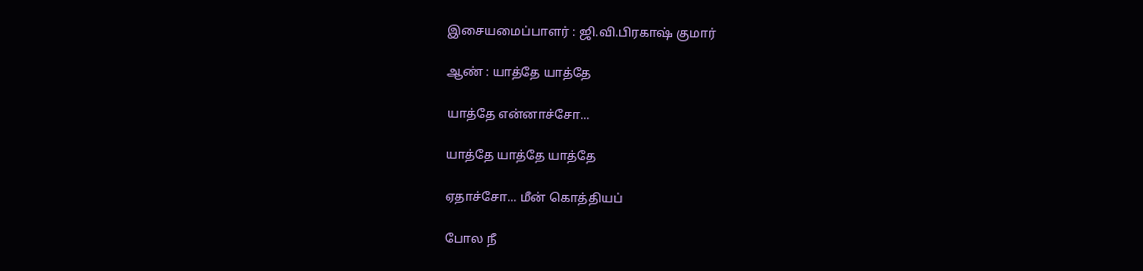இசையமைப்பாளர் : ஜி.வி.பிரகாஷ் குமார்

ஆண் : யாத்தே யாத்தே

யாத்தே என்னாச்சோ...

யாத்தே யாத்தே யாத்தே

ஏதாச்சோ... மீன் கொத்தியப்

போல நீ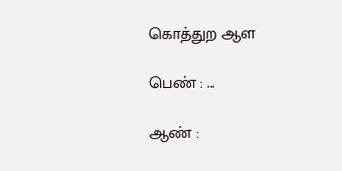கொத்துற ஆள

பெண் : ...

ஆண் :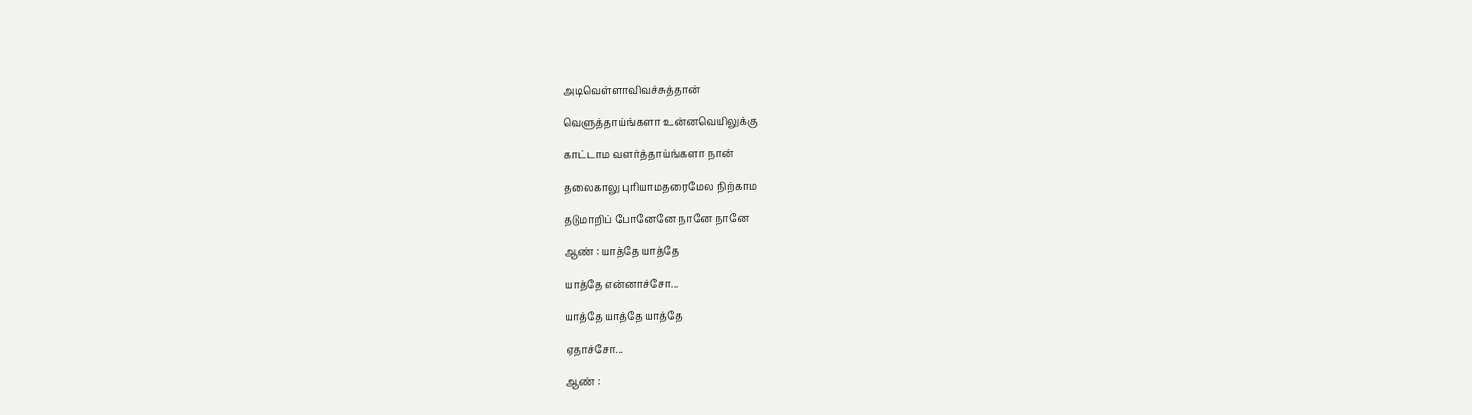அடிவெள்ளாவிவச்சுத்தான்

வெளுத்தாய்ங்களா உன்னவெயிலுக்கு

காட்டாம வளர்த்தாய்ங்களா நான்

தலைகாலு புாியாமதரைமேல நிற்காம

தடுமாறிப் போனேனே நானே நானே

ஆண் : யாத்தே யாத்தே

யாத்தே என்னாச்சோ...

யாத்தே யாத்தே யாத்தே

ஏதாச்சோ...

ஆண் :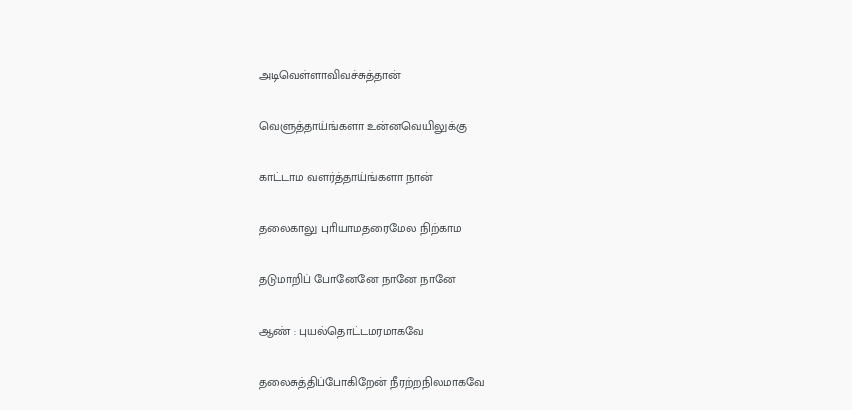அடிவெள்ளாவிவச்சுத்தான்

வெளுத்தாய்ங்களா உன்னவெயிலுக்கு

காட்டாம வளர்த்தாய்ங்களா நான்

தலைகாலு புாியாமதரைமேல நிற்காம

தடுமாறிப் போனேனே நானே நானே

ஆண் : புயல்தொட்டமரமாகவே

தலைசுத்திப்போகிறேன் நீரற்றநிலமாகவே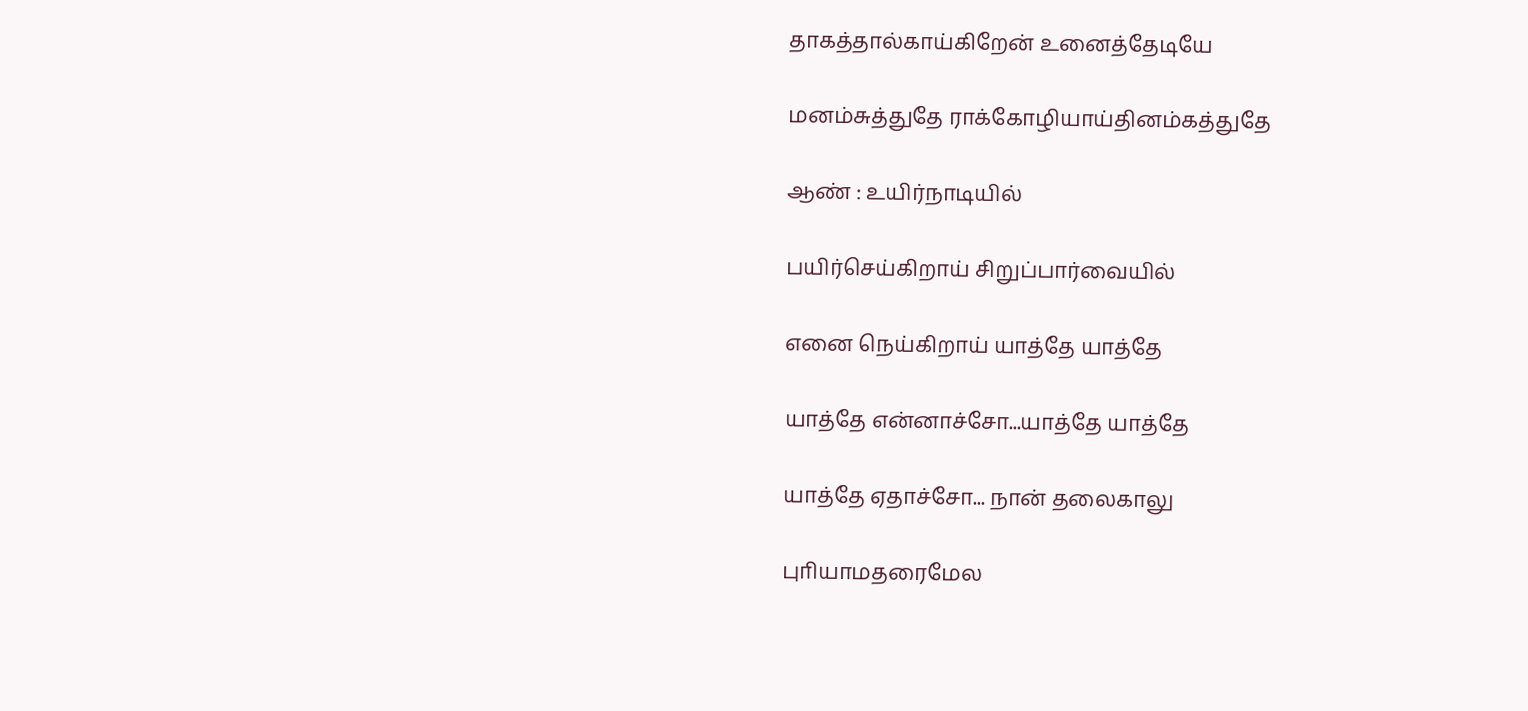தாகத்தால்காய்கிறேன் உனைத்தேடியே

மனம்சுத்துதே ராக்கோழியாய்தினம்கத்துதே

ஆண் : உயிர்நாடியில்

பயிர்செய்கிறாய் சிறுப்பார்வையில்

எனை நெய்கிறாய் யாத்தே யாத்தே

யாத்தே என்னாச்சோ...யாத்தே யாத்தே

யாத்தே ஏதாச்சோ... நான் தலைகாலு

புாியாமதரைமேல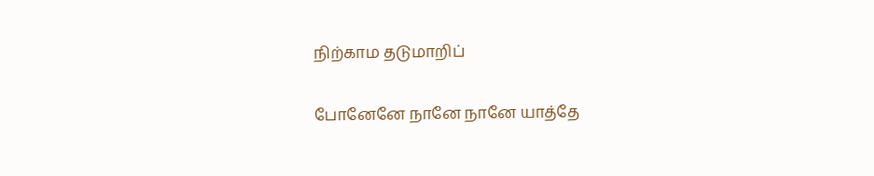நிற்காம தடுமாறிப்

போனேனே நானே நானே யாத்தே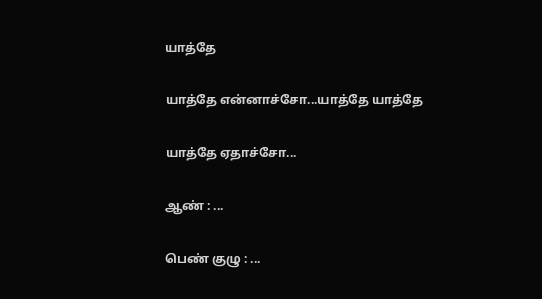யாத்தே

யாத்தே என்னாச்சோ...யாத்தே யாத்தே

யாத்தே ஏதாச்சோ...

ஆண் : ...

பெண் குழு : ...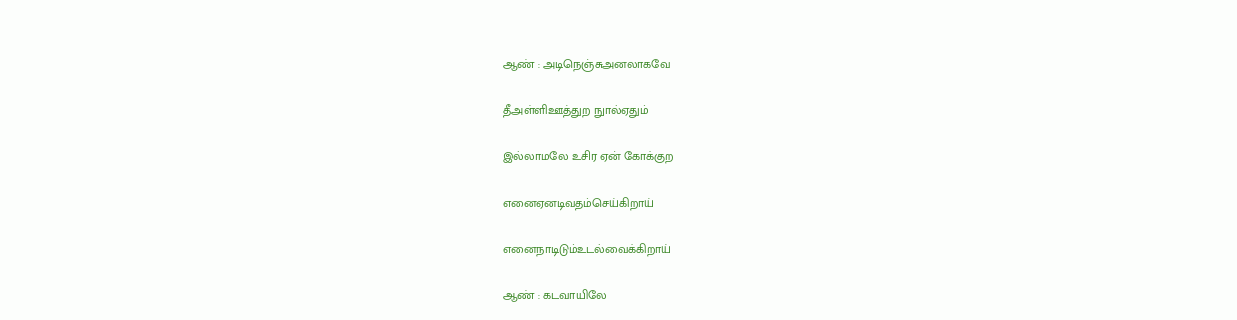ஆண் : அடிநெஞ்சுஅனலாகவே

தீஅள்ளிஊத்துற நுால்ஏதும்

இல்லாமலே உசிர ஏன் கோக்குற

எனைஏனடிவதம்செய்கிறாய்

எனைநாடிடும்உடல்வைக்கிறாய்

ஆண் : கடவாயிலே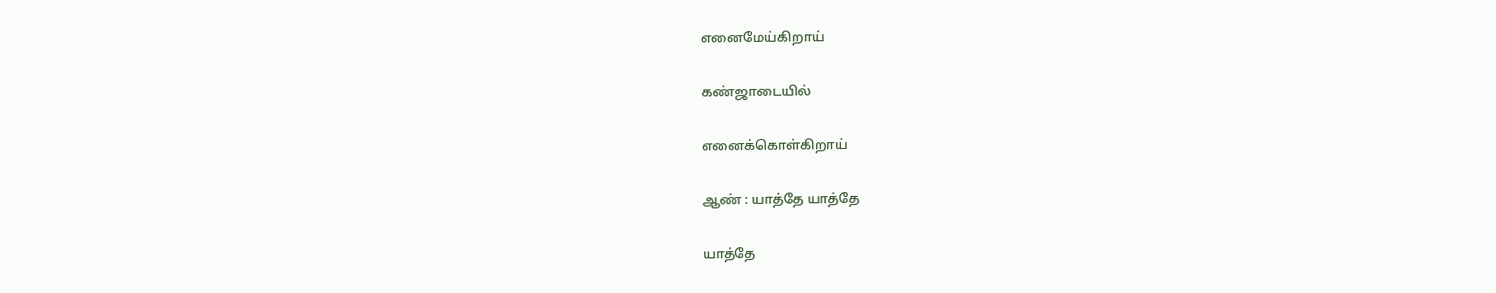எனைமேய்கிறாய்

கண்ஜாடையில்

எனைக்கொள்கிறாய்

ஆண் : யாத்தே யாத்தே

யாத்தே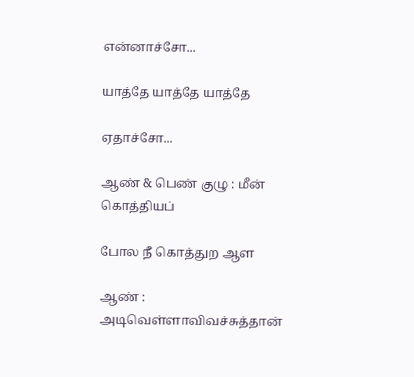என்னாச்சோ...

யாத்தே யாத்தே யாத்தே

ஏதாச்சோ...

ஆண் & பெண் குழு : மீன் கொத்தியப்

போல நீ கொத்துற ஆள

ஆண் : அடிவெள்ளாவிவச்சுத்தான்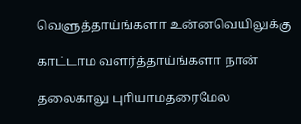வெளுத்தாய்ங்களா உன்னவெயிலுக்கு

காட்டாம வளர்த்தாய்ங்களா நான்

தலைகாலு புாியாமதரைமேல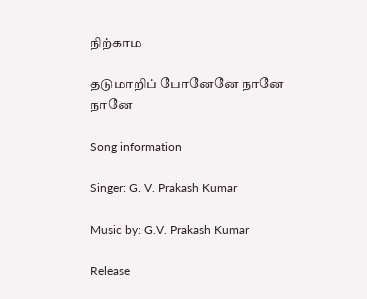நிற்காம

தடுமாறிப் போனேனே நானே நானே

Song information

Singer: G. V. Prakash Kumar

Music by: G.V. Prakash Kumar

Release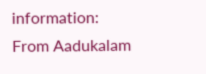information: From Aadukalam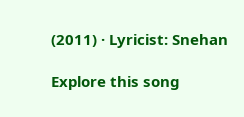(2011) · Lyricist: Snehan

Explore this song